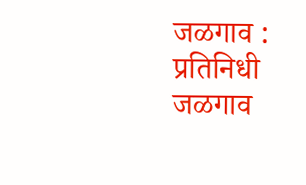जळगाव : प्रतिनिधी जळगाव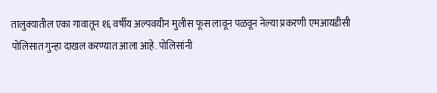तालुक्यातील एका गावातून १६ वर्षीय अल्पवयीन मुलीस फूस लावून पळवून नेल्या प्रकरणी एमआयडीसी पोलिसात गुन्हा दाखल करण्यात आला आहे. पोलिसांनी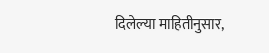दिलेल्या माहितीनुसार,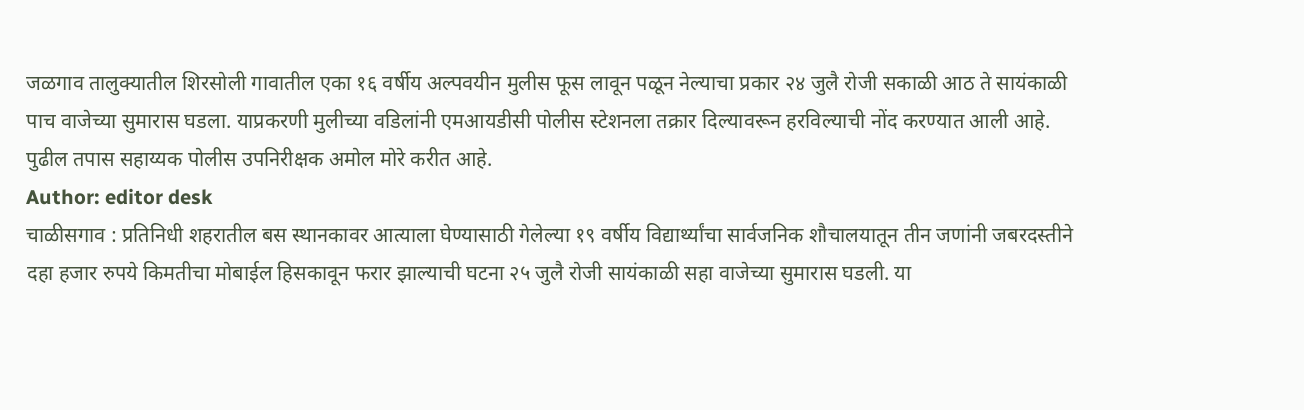जळगाव तालुक्यातील शिरसोली गावातील एका १६ वर्षीय अल्पवयीन मुलीस फूस लावून पळून नेल्याचा प्रकार २४ जुलै रोजी सकाळी आठ ते सायंकाळी पाच वाजेच्या सुमारास घडला. याप्रकरणी मुलीच्या वडिलांनी एमआयडीसी पोलीस स्टेशनला तक्रार दिल्यावरून हरविल्याची नोंद करण्यात आली आहे. पुढील तपास सहाय्यक पोलीस उपनिरीक्षक अमोल मोरे करीत आहे.
Author: editor desk
चाळीसगाव : प्रतिनिधी शहरातील बस स्थानकावर आत्याला घेण्यासाठी गेलेल्या १९ वर्षीय विद्यार्थ्यांचा सार्वजनिक शौचालयातून तीन जणांनी जबरदस्तीने दहा हजार रुपये किमतीचा मोबाईल हिसकावून फरार झाल्याची घटना २५ जुलै रोजी सायंकाळी सहा वाजेच्या सुमारास घडली. या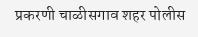प्रकरणी चाळीसगाव शहर पोलीस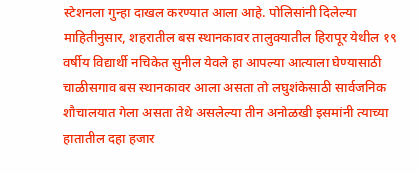स्टेशनला गुन्हा दाखल करण्यात आला आहे. पोलिसांनी दिलेल्या माहितीनुसार, शहरातील बस स्थानकावर तालुक्यातील हिरापूर येथील १९ वर्षीय विद्यार्थी नचिकेत सुनील येवले हा आपल्या आत्याला घेण्यासाठी चाळीसगाव बस स्थानकावर आला असता तो लघुशंकेसाठी सार्वजनिक शौचालयात गेला असता तेथे असलेल्या तीन अनोळखी इसमांनी त्याच्या हातातील दहा हजार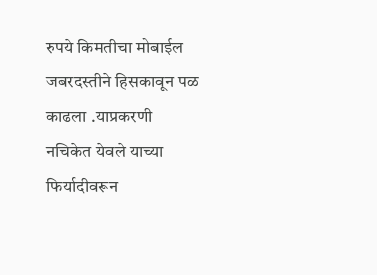रुपये किमतीचा मोबाईल जबरदस्तीने हिसकावून पळ काढला .याप्रकरणी नचिकेत येवले याच्या फिर्यादीवरून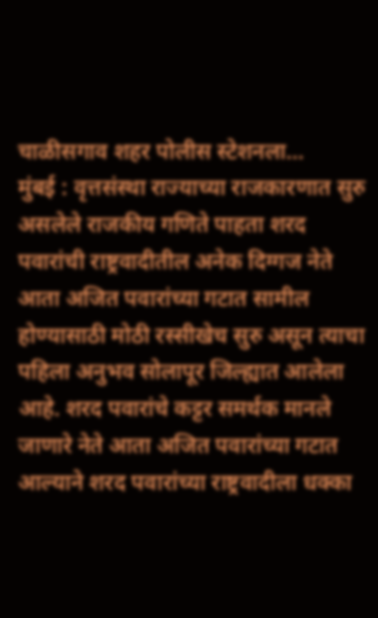चाळीसगाव शहर पोलीस स्टेशनला…
मुंबई : वृत्तसंस्था राज्याच्या राजकारणात सुरु असलेले राजकीय गणिते पाहता शरद पवारांची राष्ट्रवादीतील अनेक दिग्गज नेते आता अजित पवारांच्या गटात सामील होण्यासाठी मोठी रस्सीखेच सुरु असून त्याचा पहिला अनुभव सोलापूर जिल्ह्यात आलेला आहे. शरद पवारांचे कट्टर समर्थक मानले जाणारे नेते आता अजित पवारांच्या गटात आल्याने शरद पवारांच्या राष्ट्रवादीला धक्का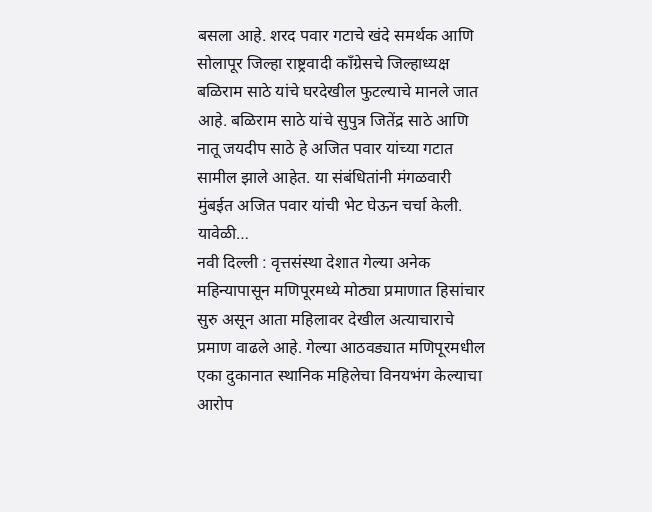बसला आहे. शरद पवार गटाचे खंदे समर्थक आणि सोलापूर जिल्हा राष्ट्रवादी काँग्रेसचे जिल्हाध्यक्ष बळिराम साठे यांचे घरदेखील फुटल्याचे मानले जात आहे. बळिराम साठे यांचे सुपुत्र जितेंद्र साठे आणि नातू जयदीप साठे हे अजित पवार यांच्या गटात सामील झाले आहेत. या संबंधितांनी मंगळवारी मुंबईत अजित पवार यांची भेट घेऊन चर्चा केली. यावेळी…
नवी दिल्ली : वृत्तसंस्था देशात गेल्या अनेक महिन्यापासून मणिपूरमध्ये मोठ्या प्रमाणात हिसांचार सुरु असून आता महिलावर देखील अत्याचाराचे प्रमाण वाढले आहे. गेल्या आठवड्यात मणिपूरमधील एका दुकानात स्थानिक महिलेचा विनयभंग केल्याचा आरोप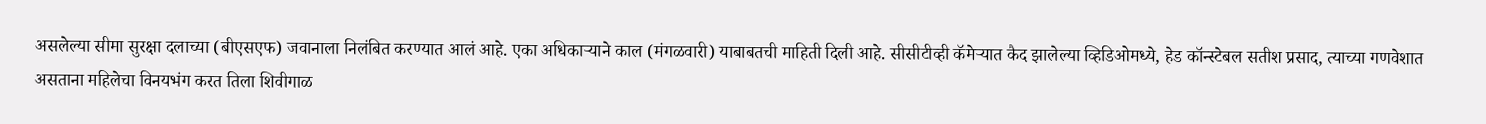असलेल्या सीमा सुरक्षा दलाच्या (बीएसएफ) जवानाला निलंबित करण्यात आलं आहे. एका अधिकाऱ्याने काल (मंगळवारी) याबाबतची माहिती दिली आहे. सीसीटीव्ही कॅमेऱ्यात कैद झालेल्या व्हिडिओमध्ये, हेड कॉन्स्टेबल सतीश प्रसाद, त्याच्या गणवेशात असताना महिलेचा विनयभंग करत तिला शिवीगाळ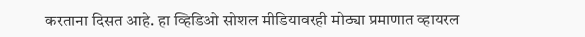करताना दिसत आहे. हा व्हिडिओ सोशल मीडियावरही मोठ्या प्रमाणात व्हायरल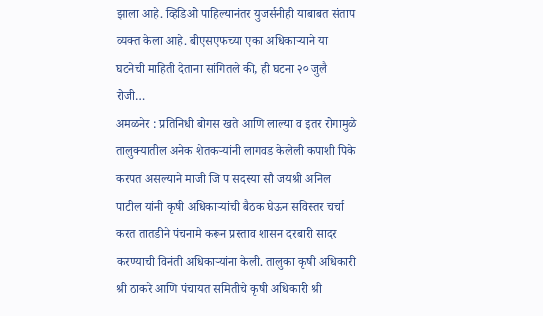झाला आहे. व्हिडिओ पाहिल्यानंतर युजर्सनीही याबाबत संताप व्यक्त केला आहे. बीएसएफच्या एका अधिकाऱ्याने या घटनेची माहिती देताना सांगितले की, ही घटना २० जुलै रोजी…
अमळनेर : प्रतिनिधी बोगस खते आणि लाल्या व इतर रोगामुळे तालुक्यातील अनेक शेतकऱ्यांनी लागवड केलेली कपाशी पिके करपत असल्याने माजी जि प सदस्या सौ जयश्री अनिल पाटील यांनी कृषी अधिकाऱ्यांची बैठक घेऊन सविस्तर चर्चा करत तातडीने पंचनामे करून प्रस्ताव शासन दरबारी सादर करण्याची विनंती अधिकाऱ्यांना केली. तालुका कृषी अधिकारी श्री ठाकरे आणि पंचायत समितीचे कृषी अधिकारी श्री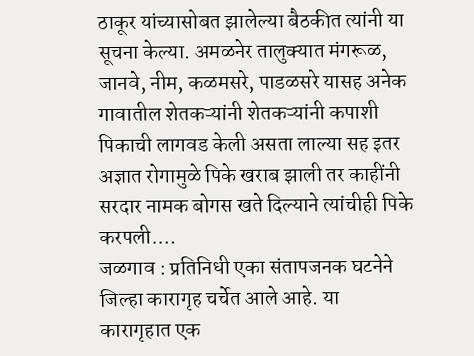ठाकूर यांच्यासोबत झालेल्या बैठकीत त्यांनी या सूचना केल्या. अमळनेर तालुक्यात मंगरूळ, जानवे, नीम, कळमसरे, पाडळसरे यासह अनेक गावातील शेतकऱ्यांनी शेतकऱ्यांनी कपाशी पिकाची लागवड केली असता लाल्या सह इतर अज्ञात रोगामुळे पिके खराब झाली तर काहींनी सरदार नामक बोगस खते दिल्याने त्यांचीही पिके करपली.…
जळगाव : प्रतिनिधी एका संतापजनक घटनेने जिल्हा कारागृह चर्चेत आले आहे. या कारागृहात एक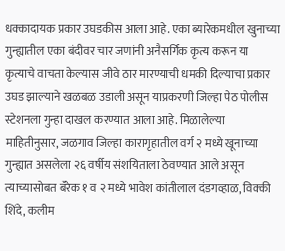धक्कादायक प्रकार उघडकीस आला आहे. एका ब्यारेकमधील खुनाच्या गुन्ह्यातील एका बंदीवर चार जणांनी अनैसर्गिक कृत्य करून या कृत्याचे वाचता केल्यास जीवे ठार मारण्याची धमकी दिल्याचा प्रकार उघड झाल्याने खळबळ उडाली असून याप्रकरणी जिल्हा पेठ पोलीस स्टेशनला गुन्हा दाखल करण्यात आला आहे. मिळालेल्या माहितीनुसार, जळगाव जिल्हा कारागृहातील वर्ग २ मध्ये खूनाच्या गुन्ह्यात असलेला २६ वर्षीय संशयिताला ठेवण्यात आले असून त्याच्यासोबत बॅरेक १ व २ मध्ये भावेश कांतीलाल दंडगव्हाळ, विक्की शिंदे, कलीम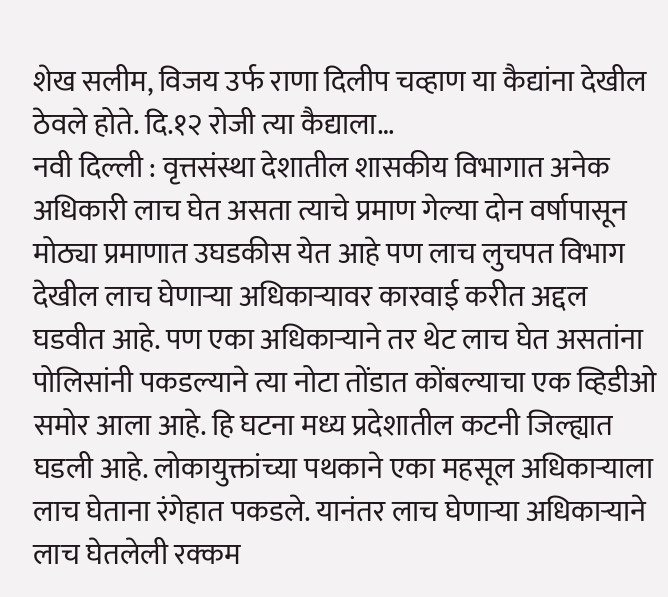शेख सलीम, विजय उर्फ राणा दिलीप चव्हाण या कैद्यांना देखील ठेवले होते. दि.१२ रोजी त्या कैद्याला…
नवी दिल्ली : वृत्तसंस्था देशातील शासकीय विभागात अनेक अधिकारी लाच घेत असता त्याचे प्रमाण गेल्या दोन वर्षापासून मोठ्या प्रमाणात उघडकीस येत आहे पण लाच लुचपत विभाग देखील लाच घेणाऱ्या अधिकाऱ्यावर कारवाई करीत अद्दल घडवीत आहे. पण एका अधिकाऱ्याने तर थेट लाच घेत असतांना पोलिसांनी पकडल्याने त्या नोटा तोंडात कोंबल्याचा एक व्हिडीओ समोर आला आहे. हि घटना मध्य प्रदेशातील कटनी जिल्ह्यात घडली आहे. लोकायुक्तांच्या पथकाने एका महसूल अधिकाऱ्याला लाच घेताना रंगेहात पकडले. यानंतर लाच घेणाऱ्या अधिकाऱ्याने लाच घेतलेली रक्कम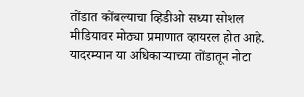तोंडात कोंबल्याचा व्हिडीओ सध्या सोशल मीडियावर मोठ्या प्रमाणात व्हायरल होत आहे. यादरम्यान या अधिकाऱ्याच्या तोंडातून नोटा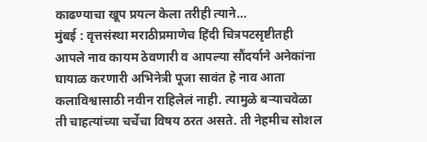काढण्याचा खूप प्रयत्न केला तरीही त्याने…
मुंबई : वृत्तसंस्था मराठीप्रमाणेच हिंदी चित्रपटसृष्टीतही आपले नाव कायम ठेवणारी व आपल्या सौंदर्याने अनेकांना घायाळ करणारी अभिनेत्री पूजा सावंत हे नाव आता कलाविश्वासाठी नवीन राहिलेलं नाही. त्यामुळे बऱ्याचवेळा ती चाहत्यांच्या चर्चेचा विषय ठरत असते. ती नेहमीच सोशल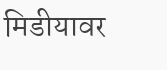मिडीयावर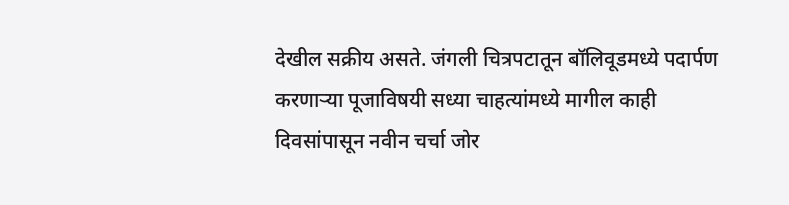देखील सक्रीय असते. जंगली चित्रपटातून बॉलिवूडमध्ये पदार्पण करणाऱ्या पूजाविषयी सध्या चाहत्यांमध्ये मागील काही दिवसांपासून नवीन चर्चा जोर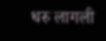धरु लागली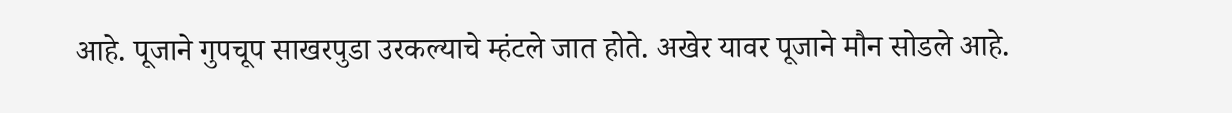आहे. पूजाने गुपचूप साखरपुडा उरकल्याचे म्हंटले जात होते. अखेर यावर पूजाने मौन सोडले आहे.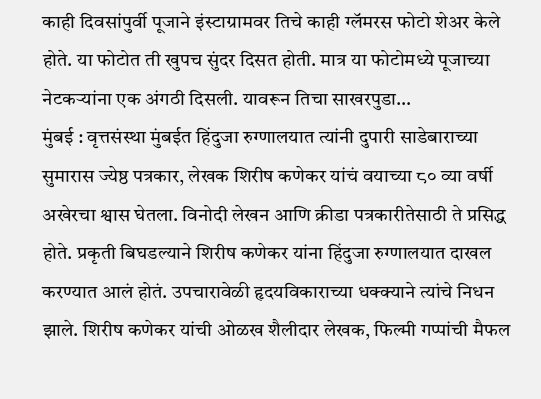काही दिवसांपुर्वी पूजाने इंस्टाग्रामवर तिचे काही ग्लॅमरस फोटो शेअर केले होते. या फोटोत ती खुपच सुंदर दिसत होती. मात्र या फोटोमध्ये पूजाच्या नेटकऱ्यांना एक अंगठी दिसली. यावरून तिचा साखरपुडा…
मुंबई : वृत्तसंस्था मुंबईत हिंदुजा रुग्णालयात त्यांनी दुपारी साडेबाराच्या सुमारास ज्येष्ठ पत्रकार, लेखक शिरीष कणेकर यांचं वयाच्या ८० व्या वर्षी अखेरचा श्वास घेतला. विनोदी लेखन आणि क्रीडा पत्रकारीतेसाठी ते प्रसिद्ध होते. प्रकृती बिघडल्याने शिरीष कणेकर यांना हिंदुजा रुग्णालयात दाखल करण्यात आलं होतं. उपचारावेळी हृदयविकाराच्या धक्क्याने त्यांचे निधन झाले. शिरीष कणेकर यांची ओळख शैलीदार लेखक, फिल्मी गप्पांची मैफल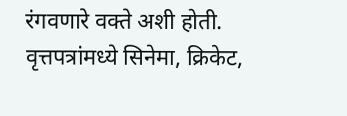रंगवणारे वक्ते अशी होती. वृत्तपत्रांमध्ये सिनेमा, क्रिकेट,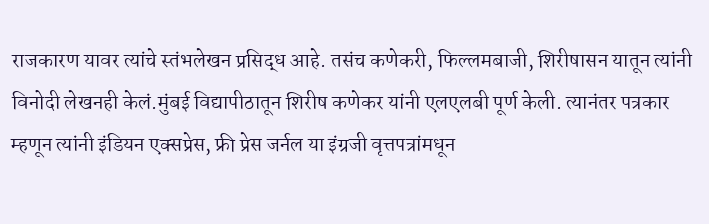राजकारण यावर त्यांचे स्तंभलेखन प्रसिद्ध आहे. तसंच कणेकरी, फिल्लमबाजी, शिरीषासन यातून त्यांनी विनोदी लेखनही केलं.मुंबई विद्यापीठातून शिरीष कणेकर यांनी एलएलबी पूर्ण केली. त्यानंतर पत्रकार म्हणून त्यांनी इंडियन एक्सप्रेस, फ्री प्रेस जर्नल या इंग्रजी वृत्तपत्रांमधून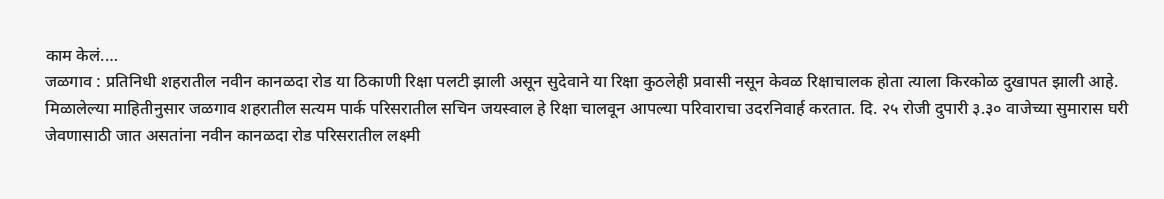काम केलं.…
जळगाव : प्रतिनिधी शहरातील नवीन कानळदा रोड या ठिकाणी रिक्षा पलटी झाली असून सुदेवाने या रिक्षा कुठलेही प्रवासी नसून केवळ रिक्षाचालक होता त्याला किरकोळ दुखापत झाली आहे. मिळालेल्या माहितीनुसार जळगाव शहरातील सत्यम पार्क परिसरातील सचिन जयस्वाल हे रिक्षा चालवून आपल्या परिवाराचा उदरनिवार्ह करतात. दि. २५ रोजी दुपारी ३.३० वाजेच्या सुमारास घरी जेवणासाठी जात असतांना नवीन कानळदा रोड परिसरातील लक्ष्मी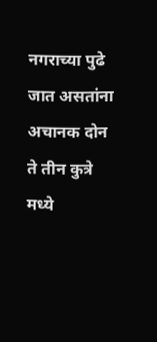नगराच्या पुढे जात असतांना अचानक दोन ते तीन कुत्रे मध्ये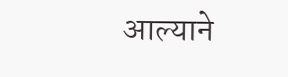आल्याने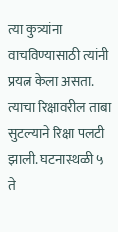त्या कुत्र्यांना वाचविण्यासाठी त्यांनी प्रयत्न केला असता. त्याचा रिक्षावरील ताबा सुटल्याने रिक्षा पलटी झाली. घटनास्थळी ५ ते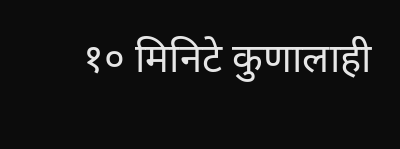१० मिनिटे कुणालाही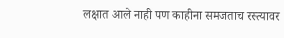लक्षात आले नाही पण काहीना समजताच रस्त्यावर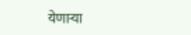येणाऱ्या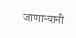जाणाऱ्यानी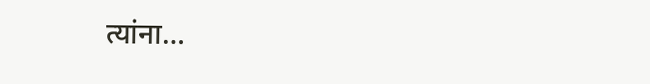त्यांना…